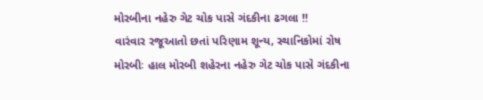મોરબીના નહેરુ ગેટ ચોક પાસે ગંદકીના ઢગલા !!
વારંવાર રજૂઆતો છતાં પરિણામ શૂન્ય, સ્થાનિકોમાં રોષ
મોરબીઃ હાલ મોરબી શહેરના નહેરુ ગેટ ચોક પાસે ગંદકીના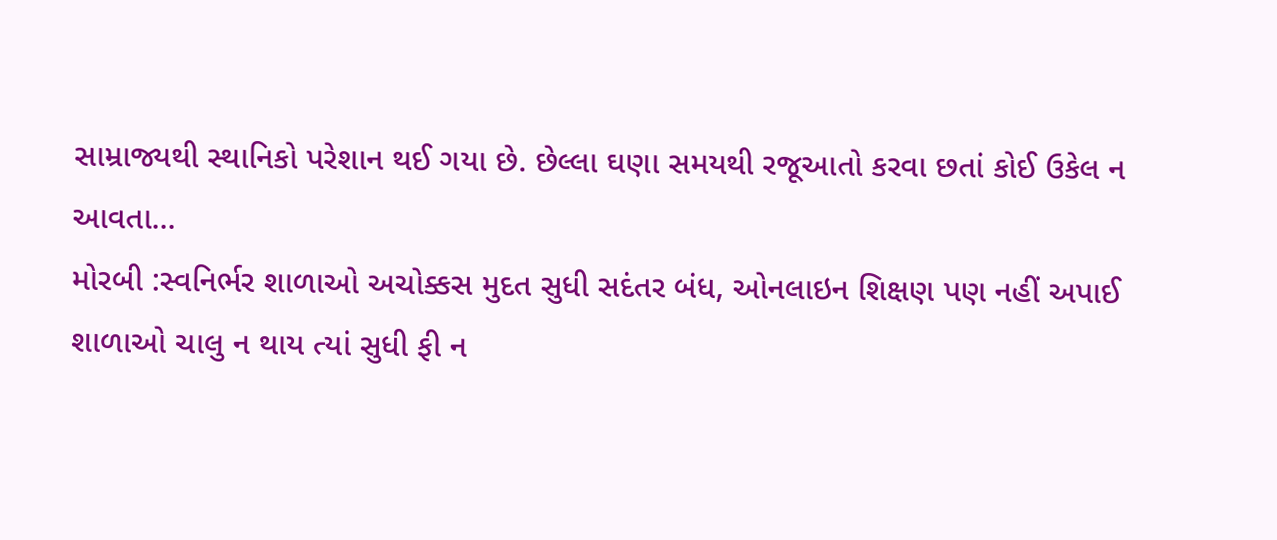સામ્રાજ્યથી સ્થાનિકો પરેશાન થઈ ગયા છે. છેલ્લા ઘણા સમયથી રજૂઆતો કરવા છતાં કોઈ ઉકેલ ન આવતા...
મોરબી :સ્વનિર્ભર શાળાઓ અચોક્કસ મુદત સુધી સદંતર બંધ, ઓનલાઇન શિક્ષણ પણ નહીં અપાઈ
શાળાઓ ચાલુ ન થાય ત્યાં સુધી ફી ન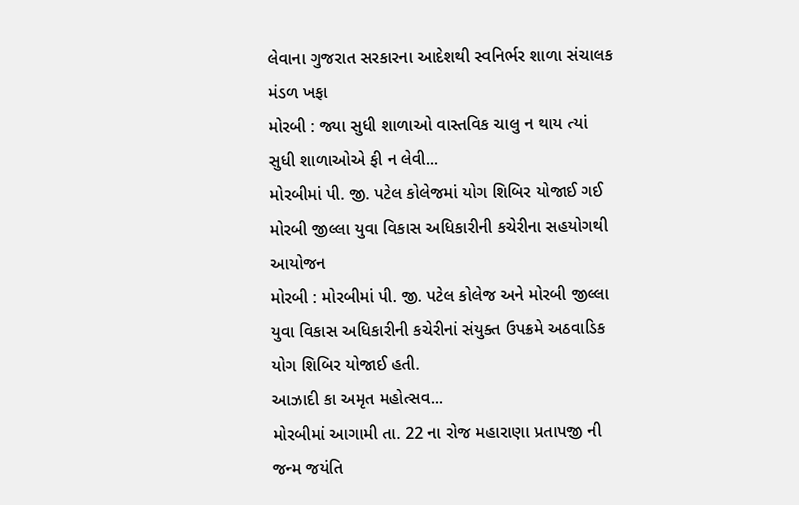લેવાના ગુજરાત સરકારના આદેશથી સ્વનિર્ભર શાળા સંચાલક મંડળ ખફા
મોરબી : જ્યા સુધી શાળાઓ વાસ્તવિક ચાલુ ન થાય ત્યાં સુધી શાળાઓએ ફી ન લેવી...
મોરબીમાં પી. જી. પટેલ કોલેજમાં યોગ શિબિર યોજાઈ ગઈ
મોરબી જીલ્લા યુવા વિકાસ અધિકારીની કચેરીના સહયોગથી આયોજન
મોરબી : મોરબીમાં પી. જી. પટેલ કોલેજ અને મોરબી જીલ્લા યુવા વિકાસ અધિકારીની કચેરીનાં સંયુક્ત ઉપક્રમે અઠવાડિક યોગ શિબિર યોજાઈ હતી.
આઝાદી કા અમૃત મહોત્સવ...
મોરબીમાં આગામી તા. 22 ના રોજ મહારાણા પ્રતાપજી ની જન્મ જયંતિ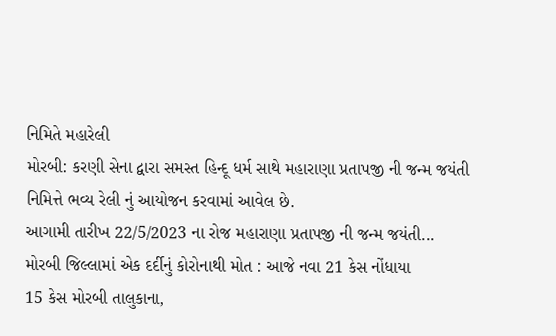નિમિતે મહારેલી
મોરબી: કરણી સેના દ્વારા સમસ્ત હિન્દૂ ધર્મ સાથે મહારાણા પ્રતાપજી ની જન્મ જયંતી નિમિત્તે ભવ્ય રેલી નું આયોજન કરવામાં આવેલ છે.
આગામી તારીખ 22/5/2023 ના રોજ મહારાણા પ્રતાપજી ની જન્મ જયંતી...
મોરબી જિલ્લામાં એક દર્દીનું કોરોનાથી મોત : આજે નવા 21 કેસ નોંધાયા
15 કેસ મોરબી તાલુકાના,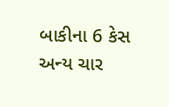બાકીના 6 કેસ અન્ય ચાર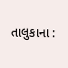તાલુકાના :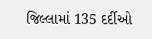જિલ્લામાં 135 દર્દીઓ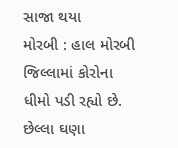સાજા થયા
મોરબી : હાલ મોરબી જિલ્લામાં કોરોના ધીમો પડી રહ્યો છે. છેલ્લા ઘણા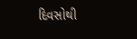દિવસોથી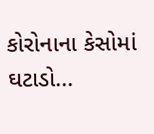કોરોનાના કેસોમાં ઘટાડો...